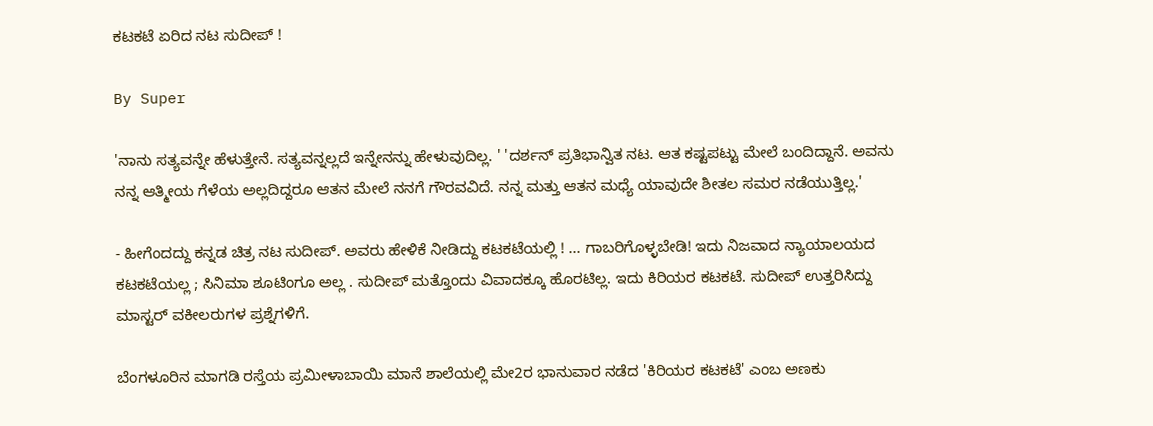ಕಟಕಟೆ ಏರಿದ ನಟ ಸುದೀಪ್‌ !

By Super

'ನಾನು ಸತ್ಯವನ್ನೇ ಹೆಳುತ್ತೇನೆ. ಸತ್ಯವನ್ನಲ್ಲದೆ ಇನ್ನೇನನ್ನು ಹೇಳುವುದಿಲ್ಲ. ' 'ದರ್ಶನ್‌ ಪ್ರತಿಭಾನ್ವಿತ ನಟ. ಆತ ಕಷ್ಟಪಟ್ಟು ಮೇಲೆ ಬಂದಿದ್ದಾನೆ. ಅವನು ನನ್ನ ಆತ್ಮೀಯ ಗೆಳೆಯ ಅಲ್ಲದಿದ್ದರೂ ಆತನ ಮೇಲೆ ನನಗೆ ಗೌರವವಿದೆ. ನನ್ನ ಮತ್ತು ಆತನ ಮಧ್ಯೆ ಯಾವುದೇ ಶೀತಲ ಸಮರ ನಡೆಯುತ್ತಿಲ್ಲ.'

- ಹೀಗೆಂದದ್ದು ಕನ್ನಡ ಚಿತ್ರ ನಟ ಸುದೀಪ್‌. ಅವರು ಹೇಳಿಕೆ ನೀಡಿದ್ದು ಕಟಕಟೆಯಲ್ಲಿ ! ... ಗಾಬರಿಗೊಳ್ಳಬೇಡಿ! ಇದು ನಿಜವಾದ ನ್ಯಾಯಾಲಯದ ಕಟಕಟೆಯಲ್ಲ ; ಸಿನಿಮಾ ಶೂಟಿಂಗೂ ಅಲ್ಲ . ಸುದೀಪ್‌ ಮತ್ತೊಂದು ವಿವಾದಕ್ಕೂ ಹೊರಟಿಲ್ಲ. ಇದು ಕಿರಿಯರ ಕಟಕಟೆ. ಸುದೀಪ್‌ ಉತ್ತರಿಸಿದ್ದು ಮಾಸ್ಟರ್‌ ವಕೀಲರುಗಳ ಪ್ರಶ್ನೆಗಳಿಗೆ.

ಬೆಂಗಳೂರಿನ ಮಾಗಡಿ ರಸ್ತೆಯ ಪ್ರಮೀಳಾಬಾಯಿ ಮಾನೆ ಶಾಲೆಯಲ್ಲಿ ಮೇ2ರ ಭಾನುವಾರ ನಡೆದ 'ಕಿರಿಯರ ಕಟಕಟೆ' ಎಂಬ ಅಣಕು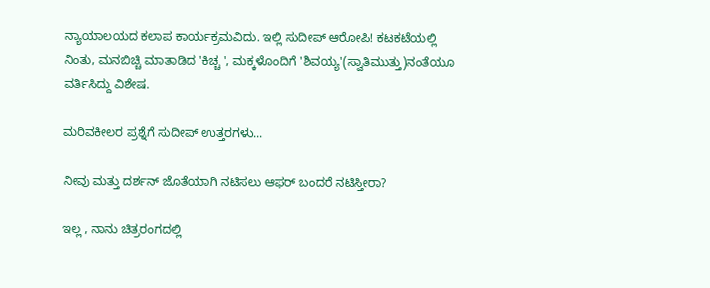ನ್ಯಾಯಾಲಯದ ಕಲಾಪ ಕಾರ್ಯಕ್ರಮವಿದು. ಇಲ್ಲಿ ಸುದೀಪ್‌ ಆರೋಪಿ! ಕಟಕಟೆಯಲ್ಲಿ ನಿಂತು, ಮನಬಿಚ್ಚಿ ಮಾತಾಡಿದ 'ಕಿಚ್ಚ ', ಮಕ್ಕಳೊಂದಿಗೆ 'ಶಿವಯ್ಯ'(ಸ್ವಾತಿಮುತ್ತು)ನಂತೆಯೂ ವರ್ತಿಸಿದ್ದು ವಿಶೇಷ.

ಮರಿವಕೀಲರ ಪ್ರಶ್ನೆಗೆ ಸುದೀಪ್‌ ಉತ್ತರಗಳು...

ನೀವು ಮತ್ತು ದರ್ಶನ್‌ ಜೊತೆಯಾಗಿ ನಟಿಸಲು ಆಫರ್‌ ಬಂದರೆ ನಟಿಸ್ತೀರಾ?

ಇಲ್ಲ , ನಾನು ಚಿತ್ರರಂಗದಲ್ಲಿ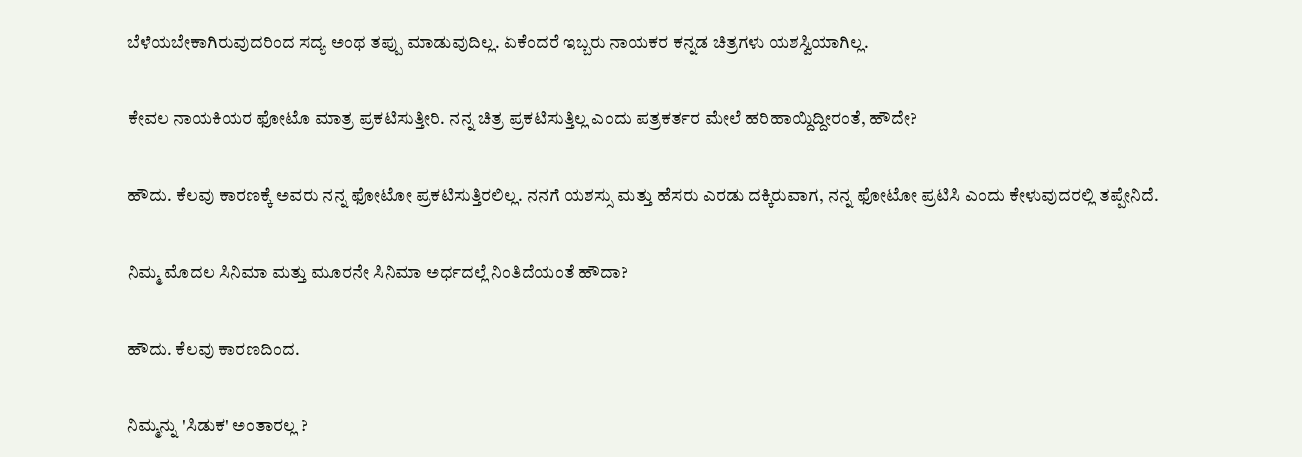ಬೆಳೆಯಬೇಕಾಗಿರುವುದರಿಂದ ಸದ್ಯ ಅಂಥ ತಪ್ಪು ಮಾಡುವುದಿಲ್ಲ. ಏಕೆಂದರೆ ಇಬ್ಬರು ನಾಯಕರ ಕನ್ನಡ ಚಿತ್ರಗಳು ಯಶಸ್ವಿಯಾಗಿಲ್ಲ.

ಕೇವಲ ನಾಯಕಿಯರ ಫೋಟೊ ಮಾತ್ರ ಪ್ರಕಟಿಸುತ್ತೀರಿ. ನನ್ನ ಚಿತ್ರ ಪ್ರಕಟಿಸುತ್ತಿಲ್ಲ ಎಂದು ಪತ್ರಕರ್ತರ ಮೇಲೆ ಹರಿಹಾಯ್ದಿದ್ದೀರಂತೆ, ಹೌದೇ?

ಹೌದು. ಕೆಲವು ಕಾರಣಕ್ಕೆ ಅವರು ನನ್ನ ಫೋಟೋ ಪ್ರಕಟಿಸುತ್ತಿರಲಿಲ್ಲ. ನನಗೆ ಯಶಸ್ಸು ಮತ್ತು ಹೆಸರು ಎರಡು ದಕ್ಕಿರುವಾಗ, ನನ್ನ ಫೋಟೋ ಪ್ರಟಿಸಿ ಎಂದು ಕೇಳುವುದರಲ್ಲಿ ತಪ್ಪೇನಿದೆ.

ನಿಮ್ಮ ಮೊದಲ ಸಿನಿಮಾ ಮತ್ತು ಮೂರನೇ ಸಿನಿಮಾ ಅರ್ಧದಲ್ಲೆ ನಿಂತಿದೆಯಂತೆ ಹೌದಾ?

ಹೌದು. ಕೆಲವು ಕಾರಣದಿಂದ.

ನಿಮ್ಮನ್ನು 'ಸಿಡುಕ' ಅಂತಾರಲ್ಲ ?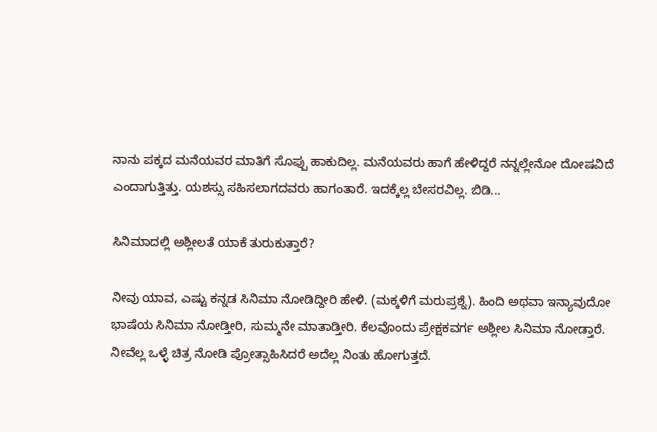ನಾನು ಪಕ್ಕದ ಮನೆಯವರ ಮಾತಿಗೆ ಸೊಪ್ಪು ಹಾಕುದಿಲ್ಲ. ಮನೆಯವರು ಹಾಗೆ ಹೇಳಿದ್ದರೆ ನನ್ನಲ್ಲೇನೋ ದೋಷವಿದೆ ಎಂದಾಗುತ್ತಿತ್ತು. ಯಶಸ್ಸು ಸಹಿಸಲಾಗದವರು ಹಾಗಂತಾರೆ. ಇದಕ್ಕೆಲ್ಲ ಬೇಸರವಿಲ್ಲ. ಬಿಡಿ...

ಸಿನಿಮಾದಲ್ಲಿ ಅಶ್ಲೀಲತೆ ಯಾಕೆ ತುರುಕುತ್ತಾರೆ?

ನೀವು ಯಾವ, ಎಷ್ಟು ಕನ್ನಡ ಸಿನಿಮಾ ನೋಡಿದ್ದೀರಿ ಹೇಳಿ. (ಮಕ್ಕಳಿಗೆ ಮರುಪ್ರಶ್ನೆ). ಹಿಂದಿ ಅಥವಾ ಇನ್ಯಾವುದೋ ಭಾಷೆಯ ಸಿನಿಮಾ ನೋಡ್ತೀರಿ, ಸುಮ್ಮನೇ ಮಾತಾಡ್ತೀರಿ. ಕೆಲವೊಂದು ಪ್ರೇಕ್ಷಕವರ್ಗ ಅಶ್ಲೀಲ ಸಿನಿಮಾ ನೋಡ್ತಾರೆ. ನೀವೆಲ್ಲ ಒಳ್ಳೆ ಚಿತ್ರ ನೋಡಿ ಪ್ರೋತ್ಸಾಹಿಸಿದರೆ ಅದೆಲ್ಲ ನಿಂತು ಹೋಗುತ್ತದೆ.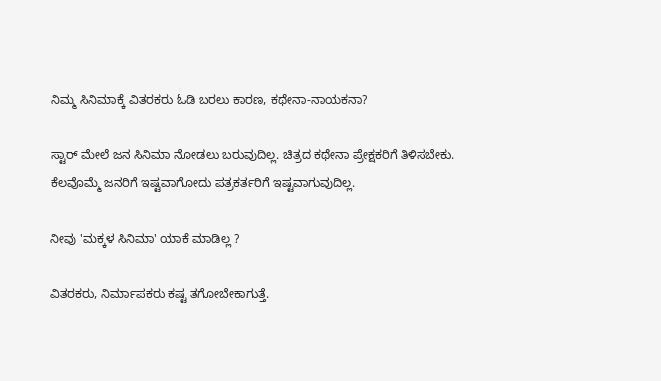ನಿಮ್ಮ ಸಿನಿಮಾಕ್ಕೆ ವಿತರಕರು ಓಡಿ ಬರಲು ಕಾರಣ, ಕಥೇನಾ-ನಾಯಕನಾ?

ಸ್ಟಾರ್‌ ಮೇಲೆ ಜನ ಸಿನಿಮಾ ನೋಡಲು ಬರುವುದಿಲ್ಲ. ಚಿತ್ರದ ಕಥೇನಾ ಪ್ರೇಕ್ಷಕರಿಗೆ ತಿಳಿಸಬೇಕು. ಕೆಲವೊಮ್ಮೆ ಜನರಿಗೆ ಇಷ್ಟವಾಗೋದು ಪತ್ರಕರ್ತರಿಗೆ ಇಷ್ಟವಾಗುವುದಿಲ್ಲ.

ನೀವು 'ಮಕ್ಕಳ ಸಿನಿಮಾ' ಯಾಕೆ ಮಾಡಿಲ್ಲ ?

ವಿತರಕರು, ನಿರ್ಮಾಪಕರು ಕಷ್ಟ ತಗೋಬೇಕಾಗುತ್ತೆ.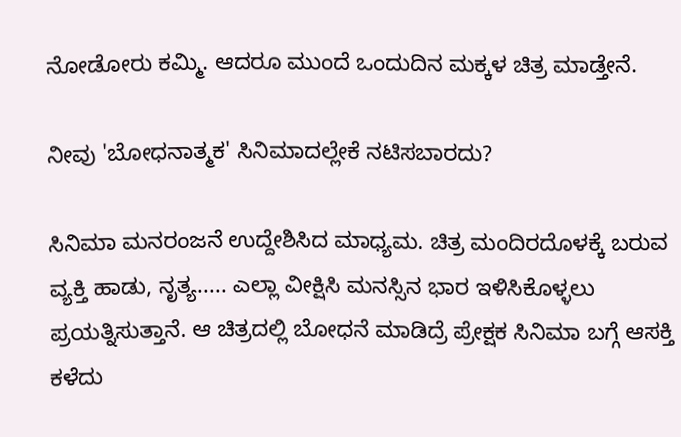ನೋಡೋರು ಕಮ್ಮಿ. ಆದರೂ ಮುಂದೆ ಒಂದುದಿನ ಮಕ್ಕಳ ಚಿತ್ರ ಮಾಡ್ತೇನೆ.

ನೀವು 'ಬೋಧನಾತ್ಮಕ' ಸಿನಿಮಾದಲ್ಲೇಕೆ ನಟಿಸಬಾರದು?

ಸಿನಿಮಾ ಮನರಂಜನೆ ಉದ್ದೇಶಿಸಿದ ಮಾಧ್ಯಮ. ಚಿತ್ರ ಮಂದಿರದೊಳಕ್ಕೆ ಬರುವ ವ್ಯಕ್ತಿ ಹಾಡು, ನೃತ್ಯ..... ಎಲ್ಲಾ ವೀಕ್ಷಿಸಿ ಮನಸ್ಸಿನ ಭಾರ ಇಳಿಸಿಕೊಳ್ಳಲು ಪ್ರಯತ್ನಿಸುತ್ತಾನೆ. ಆ ಚಿತ್ರದಲ್ಲಿ ಬೋಧನೆ ಮಾಡಿದ್ರೆ ಪ್ರೇಕ್ಷಕ ಸಿನಿಮಾ ಬಗ್ಗೆ ಆಸಕ್ತಿ ಕಳೆದು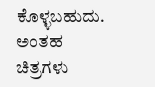ಕೊಳ್ಳಬಹುದು. ಅಂತಹ ಚಿತ್ರಗಳು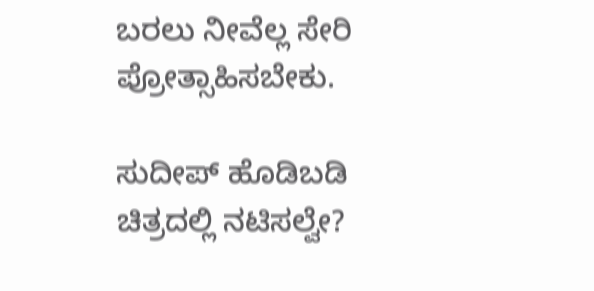ಬರಲು ನೀವೆಲ್ಲ ಸೇರಿ ಪ್ರೋತ್ಸಾಹಿಸಬೇಕು.

ಸುದೀಪ್‌ ಹೊಡಿಬಡಿ ಚಿತ್ರದಲ್ಲಿ ನಟಿಸಲ್ವೇ?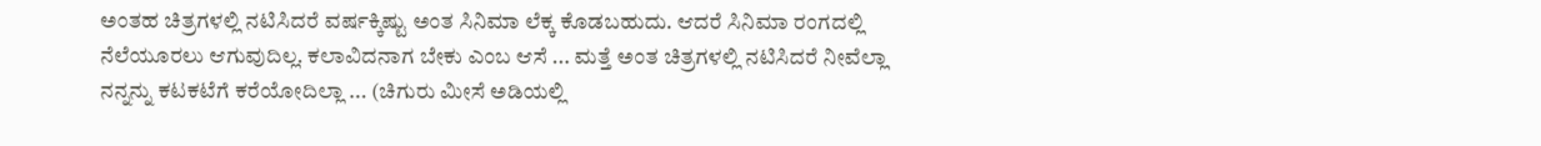ಅಂತಹ ಚಿತ್ರಗಳಲ್ಲಿ ನಟಿಸಿದರೆ ವರ್ಷಕ್ಕಿಷ್ಟು ಅಂತ ಸಿನಿಮಾ ಲೆಕ್ಕ ಕೊಡಬಹುದು. ಆದರೆ ಸಿನಿಮಾ ರಂಗದಲ್ಲಿ ನೆಲೆಯೂರಲು ಆಗುವುದಿಲ್ಲ. ಕಲಾವಿದನಾಗ ಬೇಕು ಎಂಬ ಆಸೆ ... ಮತ್ತೆ ಅಂತ ಚಿತ್ರಗಳಲ್ಲಿ ನಟಿಸಿದರೆ ನೀವೆಲ್ಲಾ ನನ್ನನ್ನು ಕಟಕಟೆಗೆ ಕರೆಯೋದಿಲ್ಲಾ ... (ಚಿಗುರು ಮೀಸೆ ಅಡಿಯಲ್ಲಿ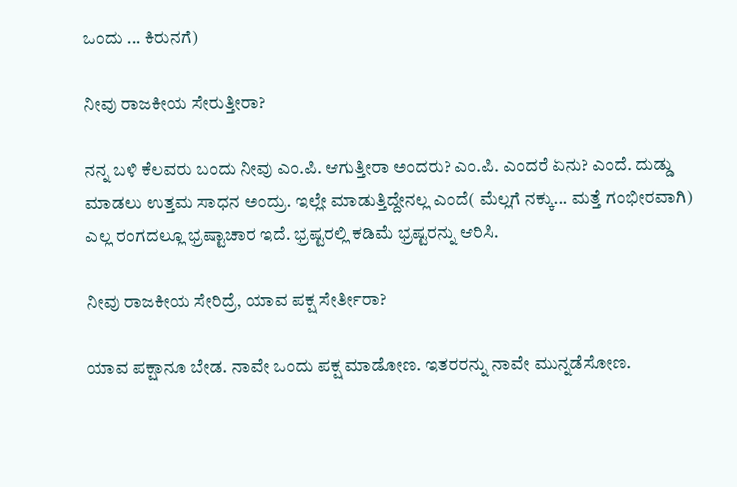ಒಂದು ... ಕಿರುನಗೆ)

ನೀವು ರಾಜಕೀಯ ಸೇರುತ್ತೀರಾ?

ನನ್ನ ಬಳಿ ಕೆಲವರು ಬಂದು ನೀವು ಎಂ.ಪಿ. ಆಗುತ್ತೀರಾ ಅಂದರು? ಎಂ.ಪಿ. ಎಂದರೆ ಏನು? ಎಂದೆ. ದುಡ್ಡು ಮಾಡಲು ಉತ್ತಮ ಸಾಧನ ಅಂದ್ರು. ಇಲ್ಲೇ ಮಾಡುತ್ತಿದ್ದೇನಲ್ಲ ಎಂದೆ( ಮೆಲ್ಲಗೆ ನಕ್ಕು... ಮತ್ತೆ ಗಂಭೀರವಾಗಿ) ಎಲ್ಲ ರಂಗದಲ್ಲೂ ಭ್ರಷ್ಟಾಚಾರ ಇದೆ. ಭ್ರಷ್ಟರಲ್ಲಿ ಕಡಿಮೆ ಭ್ರಷ್ಟರನ್ನು ಆರಿಸಿ.

ನೀವು ರಾಜಕೀಯ ಸೇರಿದ್ರೆ, ಯಾವ ಪಕ್ಷ ಸೇರ್ತೀರಾ?

ಯಾವ ಪಕ್ಷಾನೂ ಬೇಡ. ನಾವೇ ಒಂದು ಪಕ್ಷ ಮಾಡೋಣ. ಇತರರನ್ನು ನಾವೇ ಮುನ್ನಡೆಸೋಣ.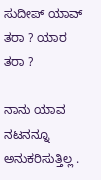ಸುದೀಪ್‌ ಯಾವ್‌ ತರಾ ? ಯಾರ ತರಾ ?

ನಾನು ಯಾವ ನಟನನ್ನೂ ಅನುಕರಿಸುತ್ತಿಲ್ಲ .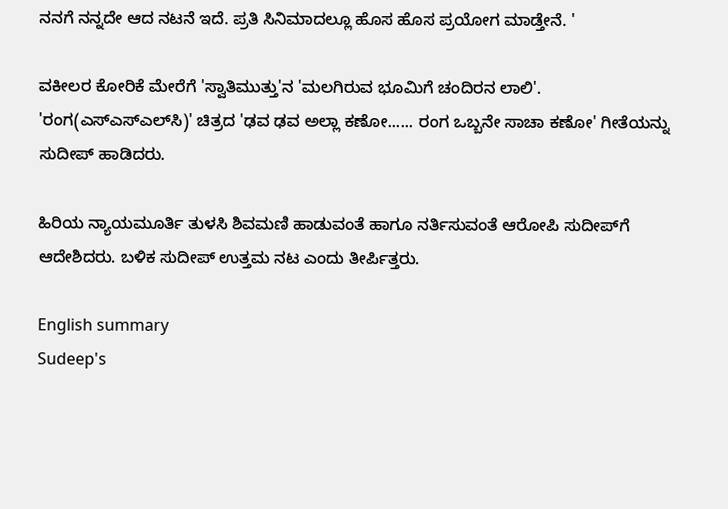ನನಗೆ ನನ್ನದೇ ಆದ ನಟನೆ ಇದೆ. ಪ್ರತಿ ಸಿನಿಮಾದಲ್ಲೂ ಹೊಸ ಹೊಸ ಪ್ರಯೋಗ ಮಾಡ್ತೇನೆ. '

ವಕೀಲರ ಕೋರಿಕೆ ಮೇರೆಗೆ 'ಸ್ವಾತಿಮುತ್ತು'ನ 'ಮಲಗಿರುವ ಭೂಮಿಗೆ ಚಂದಿರನ ಲಾಲಿ'. 'ರಂಗ(ಎಸ್‌ಎಸ್‌ಎಲ್‌ಸಿ)' ಚಿತ್ರದ 'ಢವ ಢವ ಅಲ್ಲಾ ಕಣೋ...... ರಂಗ ಒಬ್ಬನೇ ಸಾಚಾ ಕಣೋ' ಗೀತೆಯನ್ನು ಸುದೀಪ್‌ ಹಾಡಿದರು.

ಹಿರಿಯ ನ್ಯಾಯಮೂರ್ತಿ ತುಳಸಿ ಶಿವಮಣಿ ಹಾಡುವಂತೆ ಹಾಗೂ ನರ್ತಿಸುವಂತೆ ಆರೋಪಿ ಸುದೀಪ್‌ಗೆ ಆದೇಶಿದರು. ಬಳಿಕ ಸುದೀಪ್‌ ಉತ್ತಮ ನಟ ಎಂದು ತೀರ್ಪಿತ್ತರು.

English summary
Sudeep's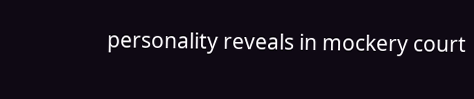personality reveals in mockery court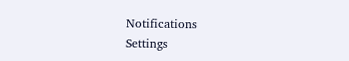Notifications
Settings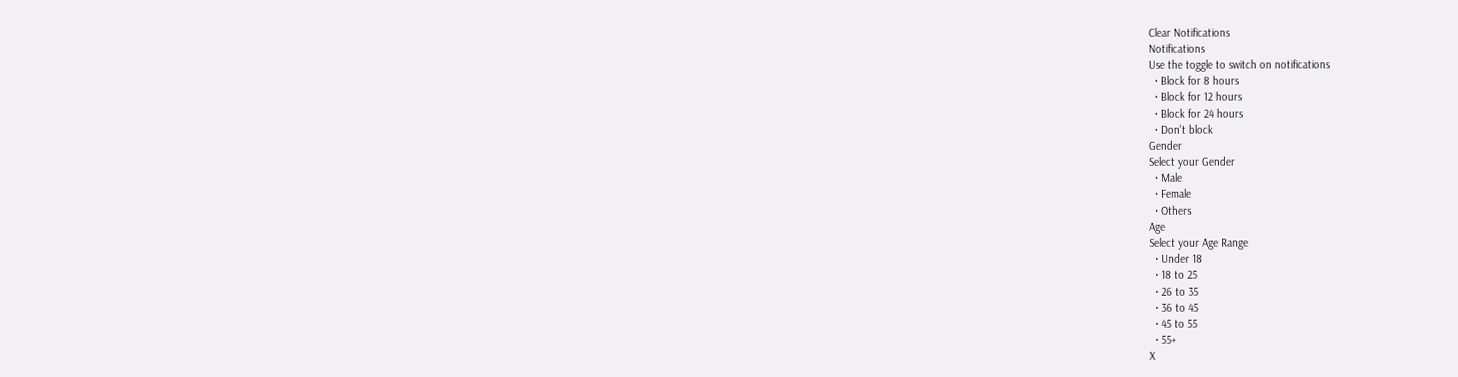Clear Notifications
Notifications
Use the toggle to switch on notifications
  • Block for 8 hours
  • Block for 12 hours
  • Block for 24 hours
  • Don't block
Gender
Select your Gender
  • Male
  • Female
  • Others
Age
Select your Age Range
  • Under 18
  • 18 to 25
  • 26 to 35
  • 36 to 45
  • 45 to 55
  • 55+
X